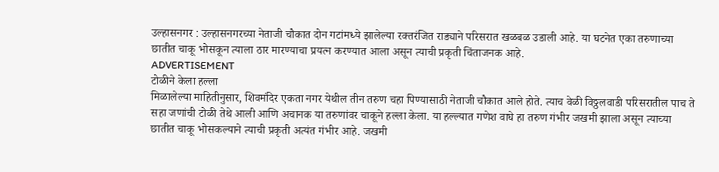उल्हासनगर : उल्हासनगरच्या नेताजी चौकात दोन गटांमध्ये झालेल्या रक्तरंजित राड्याने परिसरात खळबळ उडाली आहे. या घटनेत एका तरुणाच्या छातीत चाकू भोसकून त्याला ठार मारण्याचा प्रयत्न करण्यात आला असून त्याची प्रकृती चिंताजनक आहे.
ADVERTISEMENT
टोळीने केला हल्ला
मिळालेल्या माहितीनुसार, शिवमंदिर एकता नगर येथील तीन तरुण चहा पिण्यासाठी नेताजी चौकात आले होते. त्याच वेळी विठ्ठलवाडी परिसरातील पाच ते सहा जणांची टोळी तेथे आली आणि अचानक या तरुणांवर चाकूने हल्ला केला. या हल्ल्यात गणेश वाघे हा तरुण गंभीर जखमी झाला असून त्याच्या छातीत चाकू भोसकल्याने त्याची प्रकृती अत्यंत गंभीर आहे. जखमी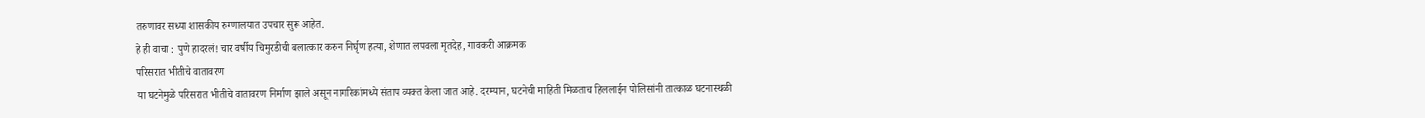तरुणावर सध्या शासकीय रुग्णालयात उपचार सुरू आहेत.
हे ही वाचा : पुणे हादरलं! चार वर्षीय चिमुरडीची बलात्कार करुन निर्घृण हत्या, शेणात लपवला मृतदेह, गावकरी आक्रमक
परिसरात भीतीचे वातावरण
या घटनेमुळे परिसरात भीतीचे वातावरण निर्माण झाले असून नागरिकांमध्ये संताप व्यक्त केला जात आहे. दरम्यान, घटनेची माहिती मिळताच हिललाईन पोलिसांनी तात्काळ घटनास्थळी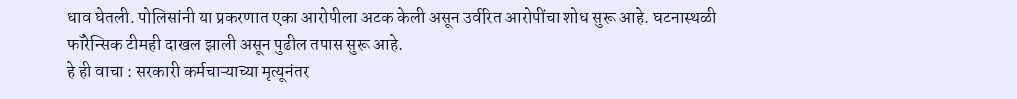धाव घेतली. पोलिसांनी या प्रकरणात एका आरोपीला अटक केली असून उर्वरित आरोपींचा शोध सुरू आहे. घटनास्थळी फॉरेन्सिक टीमही दाखल झाली असून पुढील तपास सुरू आहे.
हे ही वाचा : सरकारी कर्मचाऱ्याच्या मृत्यूनंतर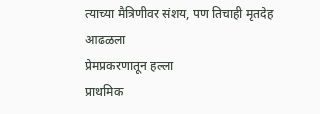त्याच्या मैत्रिणीवर संशय, पण तिचाही मृतदेह आढळला
प्रेमप्रकरणातून हल्ला
प्राथमिक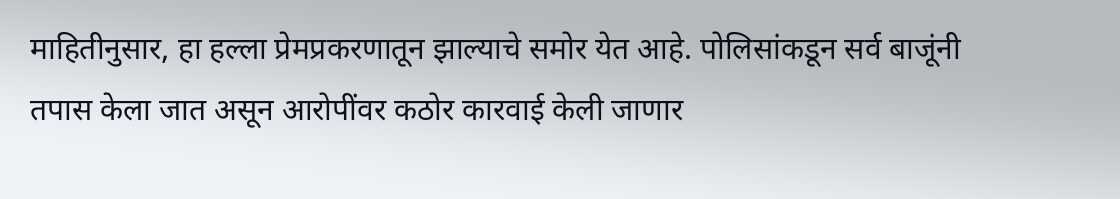माहितीनुसार, हा हल्ला प्रेमप्रकरणातून झाल्याचे समोर येत आहे. पोलिसांकडून सर्व बाजूंनी तपास केला जात असून आरोपींवर कठोर कारवाई केली जाणार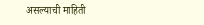असल्याची माहिती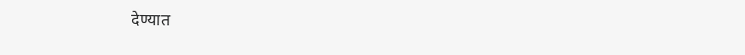देण्यात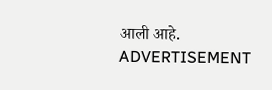आली आहे.
ADVERTISEMENT